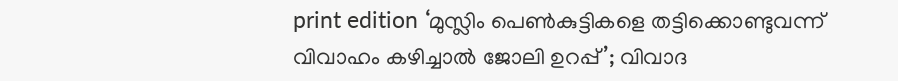print edition ‘മുസ്ലിം പെൺകുട്ടികളെ തട്ടിക്കൊണ്ടുവന്ന് വിവാഹം കഴിച്ചാൽ ജോലി ഉറപ്പ്’; വിവാദ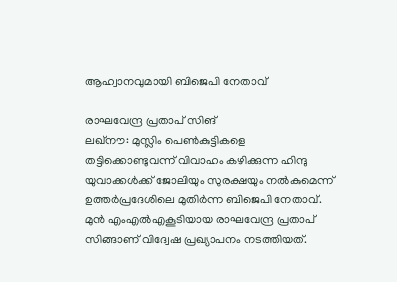ആഹ്വാനവുമായി ബിജെപി നേതാവ്

രാഘവേന്ദ്ര പ്രതാപ് സിങ്
ലഖ്നൗ: മുസ്ലിം പെൺകുട്ടികളെ തട്ടിക്കൊണ്ടുവന്ന് വിവാഹം കഴിക്കുന്ന ഹിന്ദു യുവാക്കൾക്ക് ജോലിയും സുരക്ഷയും നൽകുമെന്ന് ഉത്തർപ്രദേശിലെ മുതിർന്ന ബിജെപി നേതാവ്. മുൻ എംഎൽഎകൂടിയായ രാഘവേന്ദ്ര പ്രതാപ് സിങ്ങാണ് വിദ്വേഷ പ്രഖ്യാപനം നടത്തിയത്.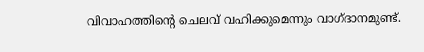വിവാഹത്തിന്റെ ചെലവ് വഹിക്കുമെന്നും വാഗ്ദാനമുണ്ട്.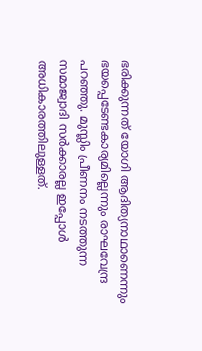ഭരിക്കുന്നത് യോഗി ആദിത്യനാഥാണെന്നും ഭയപ്പെടേണ്ടകാര്യമില്ലെന്നും രാഘവേന്ദ്ര പറഞ്ഞു. മുസ്ലിം പ്രീണനം നടത്തുന്ന സമാജ്വാദി സർക്കാരല്ല ഇപ്പോൾ അധികാരത്തിലുള്ളത്.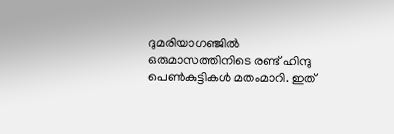ദുമരിയാഗഞ്ജിൽ ഒരുമാസത്തിനിടെ രണ്ട് ഹിന്ദു പെൺകുട്ടികൾ മതംമാറി. ഇത്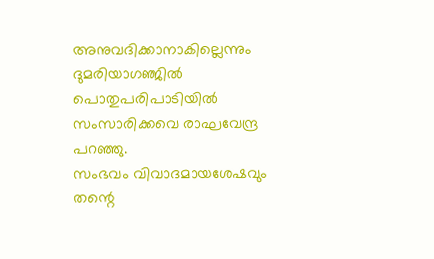അനുവദിക്കാനാകില്ലെന്നും ദുമരിയാഗഞ്ജിൽ പൊതുപരിപാടിയിൽ സംസാരിക്കവെ രാഘവേന്ദ്ര പറഞ്ഞു.
സംഭവം വിവാദമായശേഷവും തന്റെ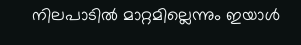നിലപാടിൽ മാറ്റമില്ലെന്നും ഇയാൾ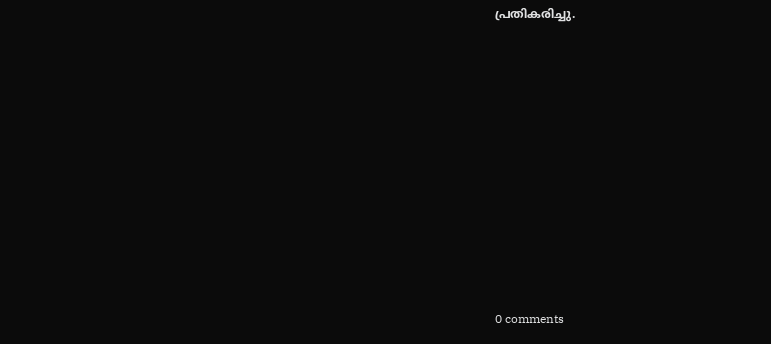പ്രതികരിച്ചു.










0 comments